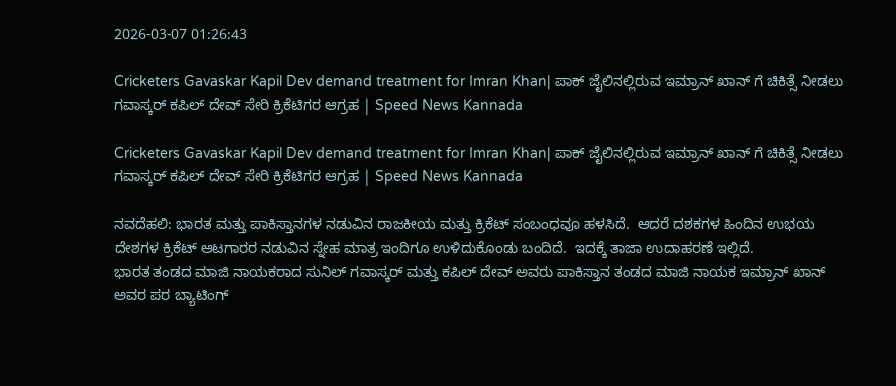2026-03-07 01:26:43

Cricketers Gavaskar Kapil Dev demand treatment for Imran Khan| ಪಾಕ್‌ ಜೈಲಿನಲ್ಲಿರುವ ಇಮ್ರಾನ್‌ ಖಾನ್‌ ಗೆ ಚಿಕಿತ್ಸೆ ನೀಡಲು ಗವಾಸ್ಕರ್ ಕಪಿಲ್ ದೇವ್ ಸೇರಿ ಕ್ರಿಕೆಟಿಗರ ಆಗ್ರಹ | Speed News Kannada

Cricketers Gavaskar Kapil Dev demand treatment for Imran Khan| ಪಾಕ್‌ ಜೈಲಿನಲ್ಲಿರುವ ಇಮ್ರಾನ್‌ ಖಾನ್‌ ಗೆ ಚಿಕಿತ್ಸೆ ನೀಡಲು ಗವಾಸ್ಕರ್ ಕಪಿಲ್ ದೇವ್ ಸೇರಿ ಕ್ರಿಕೆಟಿಗರ ಆಗ್ರಹ | Speed News Kannada

ನವದೆಹಲಿ: ಭಾರತ ಮತ್ತು ಪಾಕಿಸ್ತಾನಗಳ ನಡುವಿನ ರಾಜಕೀಯ ಮತ್ತು ಕ್ರಿಕೆಟ್ ಸಂಬಂಧವೂ ಹಳಸಿದೆ.  ಆದರೆ ದಶಕಗಳ ಹಿಂದಿನ ಉಭಯ ದೇಶಗಳ ಕ್ರಿಕೆಟ್‌ ಆಟಗಾರರ ನಡುವಿನ ಸ್ನೇಹ ಮಾತ್ರ ಇಂದಿಗೂ ಉಳಿದುಕೊಂಡು ಬಂದಿದೆ.  ಇದಕ್ಕೆ ತಾಜಾ ಉದಾಹರಣೆ ಇಲ್ಲಿದೆ.
ಭಾರತ ತಂಡದ ಮಾಜಿ ನಾಯಕರಾದ ಸುನಿಲ್ ಗವಾಸ್ಕರ್ ಮತ್ತು ಕಪಿಲ್ ದೇವ್ ಅವರು ಪಾಕಿಸ್ತಾನ ತಂಡದ ಮಾಜಿ ನಾಯಕ ಇಮ್ರಾನ್ ಖಾನ್ ಅವರ ಪರ ಬ್ಯಾಟಿಂಗ್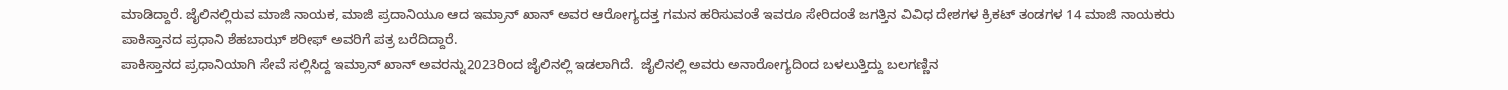ಮಾಡಿದ್ದಾರೆ. ಜೈಲಿನಲ್ಲಿರುವ ಮಾಜಿ ನಾಯಕ, ಮಾಜಿ ಪ್ರದಾನಿಯೂ ಆದ ಇಮ್ರಾನ್ ಖಾನ್ ಅವರ ಆರೋಗ್ಯದತ್ತ ಗಮನ ಹರಿಸುವಂತೆ ಇವರೂ ಸೇರಿದಂತೆ ಜಗತ್ತಿನ ವಿವಿಧ ದೇಶಗಳ ಕ್ರಿಕಟ್ ತಂಡಗಳ 14 ಮಾಜಿ ನಾಯಕರು ಪಾಕಿಸ್ತಾನದ ಪ್ರಧಾನಿ ಶೆಹಬಾಝ್ ಶರೀಫ್ ಅವರಿಗೆ ಪತ್ರ ಬರೆದಿದ್ದಾರೆ.
ಪಾಕಿಸ್ತಾನದ ಪ್ರಧಾನಿಯಾಗಿ ಸೇವೆ ಸಲ್ಲಿಸಿದ್ದ ಇಮ್ರಾನ್ ಖಾನ್ ಅವರನ್ನು2023ರಿಂದ ಜೈಲಿನಲ್ಲಿ ಇಡಲಾಗಿದೆ.  ಜೈಲಿನಲ್ಲಿ ಅವರು ಅನಾರೋಗ್ಯದಿಂದ ಬಳಲುತ್ತಿದ್ದು ಬಲಗಣ್ಣಿನ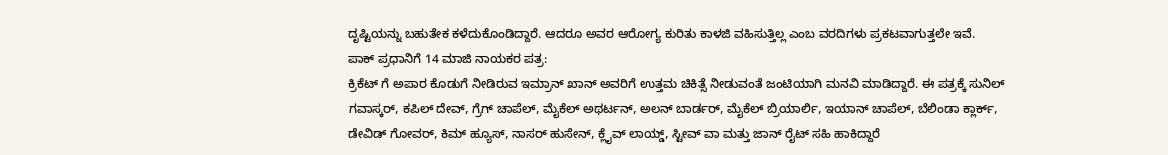ದೃಷ್ಟಿಯನ್ನು ಬಹುತೇಕ ಕಳೆದುಕೊಂಡಿದ್ದಾರೆ. ಆದರೂ ಅವರ ಆರೋಗ್ಯ ಕುರಿತು ಕಾಳಜಿ ವಹಿಸುತ್ತಿಲ್ಲ ಎಂಬ ವರದಿಗಳು ಪ್ರಕಟವಾಗುತ್ತಲೇ ಇವೆ.
ಪಾಕ್‌ ಪ್ರಧಾನಿಗೆ 14 ಮಾಜಿ ನಾಯಕರ ಪತ್ರ:
ಕ್ರಿಕೆಟ್ ಗೆ ಅಪಾರ ಕೊಡುಗೆ ನೀಡಿರುವ ಇಮ್ರಾನ್‌ ಖಾನ್‌ ಅವರಿಗೆ ಉತ್ತಮ ಚಿಕಿತ್ಸೆ ನೀಡುವಂತೆ ಜಂಟಿಯಾಗಿ ಮನವಿ ಮಾಡಿದ್ದಾರೆ. ಈ ಪತ್ರಕ್ಕೆ ಸುನಿಲ್ ಗವಾಸ್ಕರ್, ಕಪಿಲ್ ದೇವ್, ಗ್ರೆಗ್ ಚಾಪೆಲ್, ಮೈಕೆಲ್ ಅಥರ್ಟನ್, ಅಲನ್ ಬಾರ್ಡರ್, ಮೈಕೆಲ್ ಬ್ರಿಯಾರ್ಲಿ, ಇಯಾನ್ ಚಾಪೆಲ್, ಬೆಲಿಂಡಾ ಕ್ಲಾರ್ಕ್, ಡೇವಿಡ್ ಗೋವರ್, ಕಿಮ್ ಹ್ಯೂಸ್, ನಾಸರ್ ಹುಸೇನ್, ಕ್ಲೈವ್ ಲಾಯ್ಡ್, ಸ್ಟೀವ್ ವಾ ಮತ್ತು ಜಾನ್ ರೈಟ್ ಸಹಿ ಹಾಕಿದ್ದಾರೆ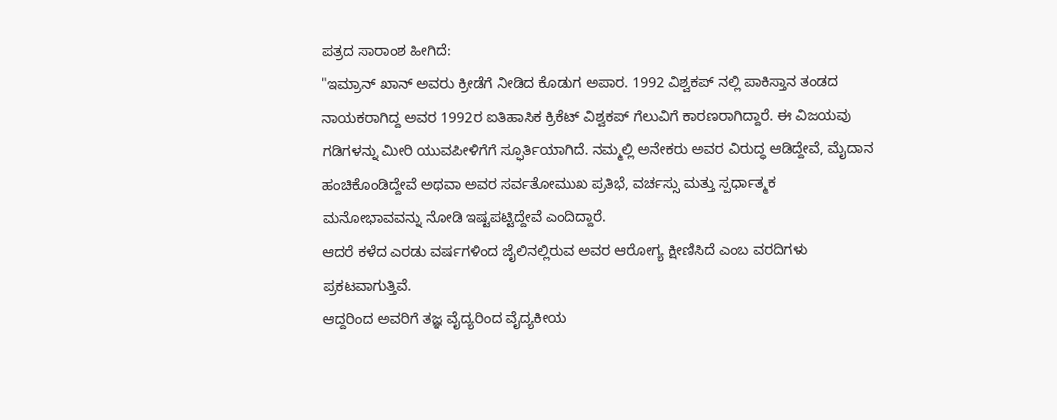ಪತ್ರದ ಸಾರಾಂಶ ಹೀಗಿದೆ:
"ಇಮ್ರಾನ್ ಖಾನ್ ಅವರು ಕ್ರೀಡೆಗೆ ನೀಡಿದ ಕೊಡುಗ ಅಪಾರ. 1992 ವಿಶ್ವಕಪ್ ನಲ್ಲಿ ಪಾಕಿಸ್ತಾನ ತಂಡದ ನಾಯಕರಾಗಿದ್ದ ಅವರ 1992ರ ಐತಿಹಾಸಿಕ ಕ್ರಿಕೆಟ್ ವಿಶ್ವಕಪ್ ಗೆಲುವಿಗೆ ಕಾರಣರಾಗಿದ್ದಾರೆ. ಈ ವಿಜಯವು ಗಡಿಗಳನ್ನು ಮೀರಿ ಯುವಪೀಳಿಗೆಗೆ ಸ್ಫೂರ್ತಿಯಾಗಿದೆ. ನಮ್ಮಲ್ಲಿ ಅನೇಕರು ಅವರ ವಿರುದ್ಧ ಆಡಿದ್ದೇವೆ, ಮೈದಾನ ಹಂಚಿಕೊಂಡಿದ್ದೇವೆ ಅಥವಾ ಅವರ ಸರ್ವತೋಮುಖ ಪ್ರತಿಭೆ, ವರ್ಚಸ್ಸು ಮತ್ತು ಸ್ಪರ್ಧಾತ್ಮಕ ಮನೋಭಾವವನ್ನು ನೋಡಿ ಇಷ್ಟಪಟ್ಟಿದ್ದೇವೆ ಎಂದಿದ್ದಾರೆ.
ಆದರೆ ಕಳೆದ ಎರಡು ವರ್ಷಗಳಿಂದ ಜೈಲಿನಲ್ಲಿರುವ ಅವರ ಆರೋಗ್ಯ ಕ್ಷೀಣಿಸಿದೆ ಎಂಬ ವರದಿಗಳು ಪ್ರಕಟವಾಗುತ್ತಿವೆ.
ಆದ್ದರಿಂದ ಅವರಿಗೆ ತಜ್ಞ ವೈದ್ಯರಿಂದ ವೈದ್ಯಕೀಯ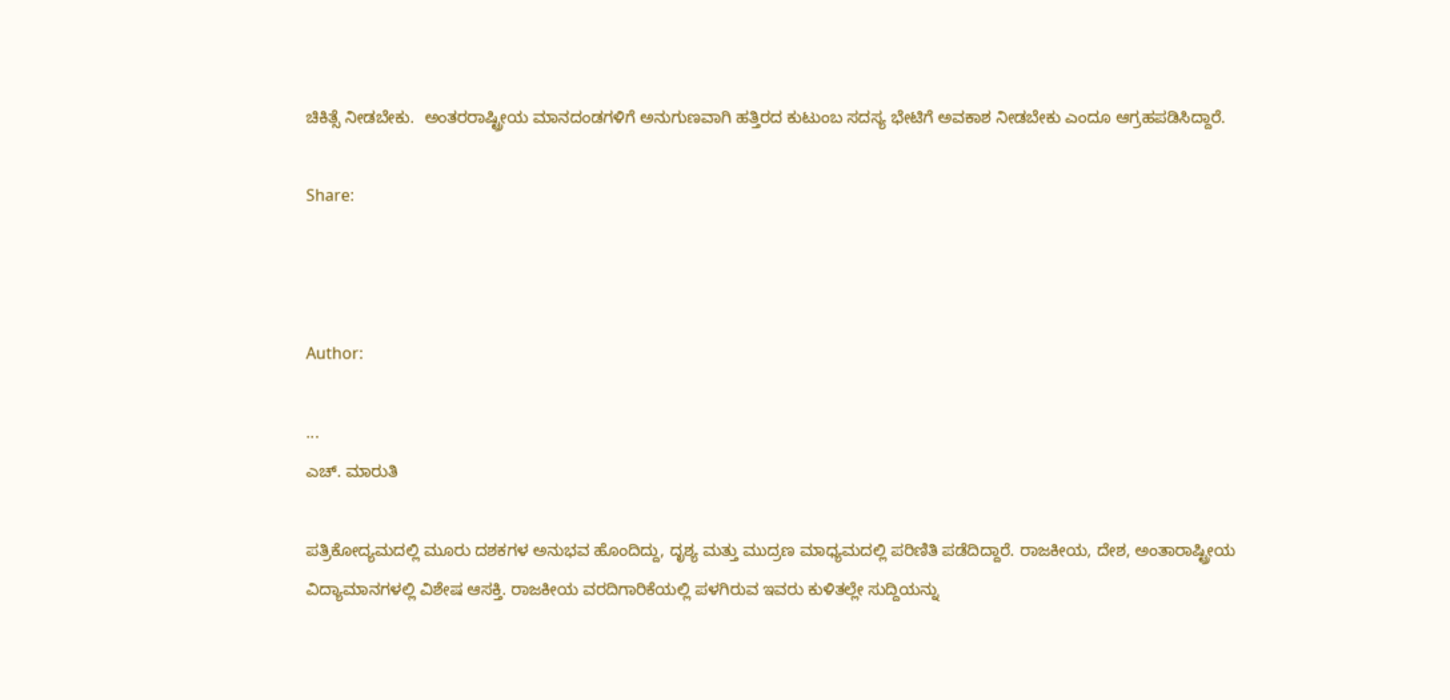ಚಿಕಿತ್ಸೆ ನೀಡಬೇಕು.  ಅಂತರರಾಷ್ಟ್ರೀಯ ಮಾನದಂಡಗಳಿಗೆ ಅನುಗುಣವಾಗಿ ಹತ್ತಿರದ ಕುಟುಂಬ ಸದಸ್ಯ ಭೇಟಿಗೆ ಅವಕಾಶ ನೀಡಬೇಕು ಎಂದೂ ಆಗ್ರಹಪಡಿಸಿದ್ದಾರೆ.

Share:



Author:

...
ಎಚ್‌. ಮಾರುತಿ

ಪತ್ರಿಕೋದ್ಯಮದಲ್ಲಿ ಮೂರು ದಶಕಗಳ ಅನುಭವ ಹೊಂದಿದ್ದು, ದೃಶ್ಯ ಮತ್ತು ಮುದ್ರಣ ಮಾಧ್ಯಮದಲ್ಲಿ ಪರಿಣಿತಿ ಪಡೆದಿದ್ದಾರೆ. ರಾಜಕೀಯ, ದೇಶ, ಅಂತಾರಾಷ್ಟ್ರೀಯ ವಿದ್ಯಾಮಾನಗಳಲ್ಲಿ ವಿಶೇಷ ಆಸಕ್ತಿ. ರಾಜಕೀಯ ವರದಿಗಾರಿಕೆಯಲ್ಲಿ ಪಳಗಿರುವ ಇವರು ಕುಳಿತಲ್ಲೇ ಸುದ್ದಿಯನ್ನು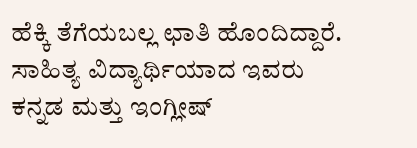ಹೆಕ್ಕಿ ತೆಗೆಯಬಲ್ಲ ಛಾತಿ ಹೊಂದಿದ್ದಾರೆ. ಸಾಹಿತ್ಯ ವಿದ್ಯಾರ್ಥಿಯಾದ ಇವರು ಕನ್ನಡ ಮತ್ತು ಇಂಗ್ಲೀಷ್‌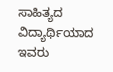ಸಾಹಿತ್ಯದ ವಿದ್ಯಾರ್ಥಿಯಾದ ಇವರು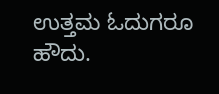ಉತ್ತಮ ಓದುಗರೂ ಹೌದು.